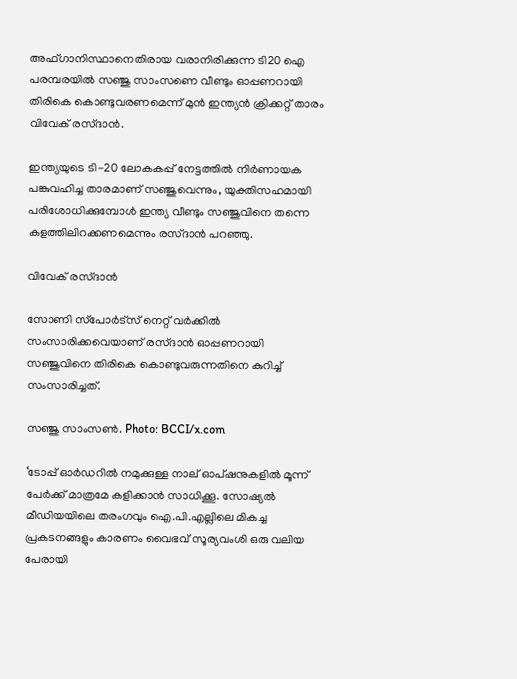അഫ്ഗാനിസ്ഥാനെതിരായ വരാനിരിക്കുന്ന ടി20 ഐ പരമ്പരയില്‍ സഞ്ജു സാംസണെ വീണ്ടും ഓപ്പണറായി തിരികെ കൊണ്ടുവരണമെന്ന് മുന്‍ ഇന്ത്യന്‍ ക്രിക്കറ്റ് താരം വിവേക് രസ്ദാന്‍.

ഇന്ത്യയുടെ ടി-20 ലോകകപ്പ് നേട്ടത്തില്‍ നിര്‍ണായക പങ്കുവഹിച്ച താരമാണ് സഞ്ജുവെന്നും, യുക്തിസഹമായി പരിശോധിക്കുമ്പോള്‍ ഇന്ത്യ വീണ്ടും സഞ്ജുവിനെ തന്നെ കളത്തിലിറക്കണമെന്നും രസ്ദാന്‍ പറഞ്ഞു.

വിവേക് രസ്ദാന്‍

സോണി സ്‌പോര്‍ട്‌സ് നെറ്റ് വര്‍ക്കില്‍ സംസാരിക്കവെയാണ് രസ്ദാന്‍ ഓപ്പണറായി സഞ്ജുവിനെ തിരികെ കൊണ്ടുവരുന്നതിനെ കുറിച്ച് സംസാരിച്ചത്.

സഞ്ജു സാംസൺ. Photo: BCCI/x.com

‘ടോപ്പ് ഓര്‍ഡറില്‍ നമുക്കുള്ള നാല് ഓപ്ഷനുകളില്‍ മൂന്ന് പേര്‍ക്ക് മാത്രമേ കളിക്കാന്‍ സാധിക്കൂ. സോഷ്യല്‍ മീഡിയയിലെ തരംഗവും ഐ.പി.എല്ലിലെ മികച്ച പ്രകടനങ്ങളും കാരണം വൈഭവ് സൂര്യവംശി ഒരു വലിയ പേരായി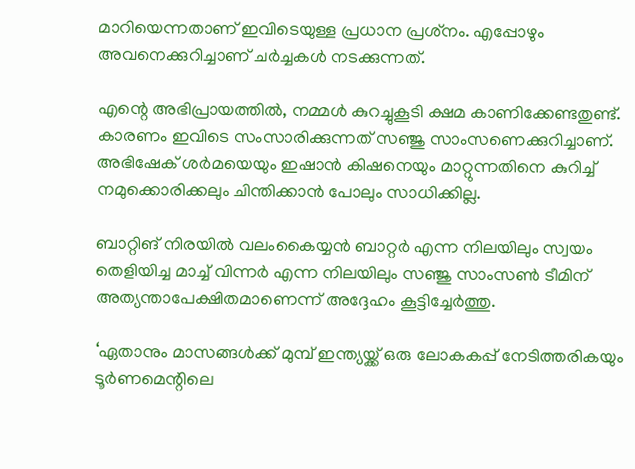മാറിയെന്നതാണ് ഇവിടെയുള്ള പ്രധാന പ്രശ്‌നം. എപ്പോഴും അവനെക്കുറിച്ചാണ് ചര്‍ച്ചകള്‍ നടക്കുന്നത്.

എന്റെ അഭിപ്രായത്തില്‍, നമ്മള്‍ കുറച്ചുകൂടി ക്ഷമ കാണിക്കേണ്ടതുണ്ട്. കാരണം ഇവിടെ സംസാരിക്കുന്നത് സഞ്ജു സാംസണെക്കുറിച്ചാണ്. അഭിഷേക് ശര്‍മയെയും ഇഷാന്‍ കിഷനെയും മാറ്റുന്നതിനെ കുറിച്ച് നമുക്കൊരിക്കലും ചിന്തിക്കാന്‍ പോലും സാധിക്കില്ല.

ബാറ്റിങ് നിരയില്‍ വലംകൈയ്യന്‍ ബാറ്റര്‍ എന്ന നിലയിലും സ്വയം തെളിയിച്ച മാച്ച് വിന്നര്‍ എന്ന നിലയിലും സഞ്ജു സാംസണ്‍ ടീമിന് അത്യന്താപേക്ഷിതമാണെന്ന് അദ്ദേഹം കൂട്ടിച്ചേര്‍ത്തു.

‘ഏതാനും മാസങ്ങള്‍ക്ക് മുമ്പ് ഇന്ത്യയ്ക്ക് ഒരു ലോകകപ്പ് നേടിത്തരികയും ടൂര്‍ണമെന്റിലെ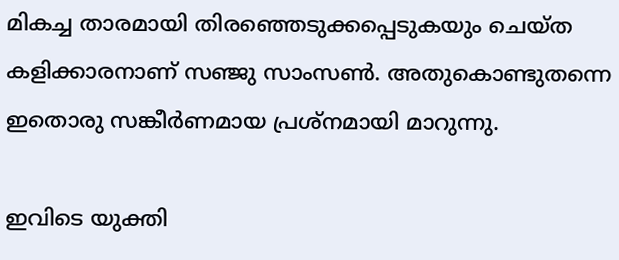മികച്ച താരമായി തിരഞ്ഞെടുക്കപ്പെടുകയും ചെയ്ത കളിക്കാരനാണ് സഞ്ജു സാംസണ്‍. അതുകൊണ്ടുതന്നെ ഇതൊരു സങ്കീര്‍ണമായ പ്രശ്‌നമായി മാറുന്നു.

ഇവിടെ യുക്തി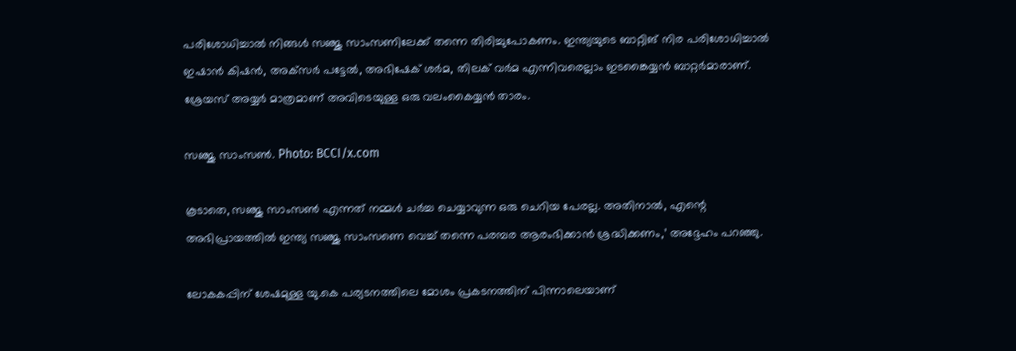പരിശോധിച്ചാല്‍ നിങ്ങള്‍ സഞ്ജു സാംസണിലേക്ക് തന്നെ തിരിച്ചുപോകണം. ഇന്ത്യയുടെ ബാറ്റിങ് നിര പരിശോധിച്ചാല്‍ ഇഷാന്‍ കിഷന്‍, അക്‌സര്‍ പട്ടേല്‍, അഭിഷേക് ശര്‍മ, തിലക് വര്‍മ എന്നിവരെല്ലാം ഇടങ്കൈയ്യന്‍ ബാറ്റര്‍മാരാണ്. ശ്രേയസ് അയ്യര്‍ മാത്രമാണ് അവിടെയുള്ള ഒരു വലംകൈയ്യന്‍ താരം.

സഞ്ജു സാംസൺ. Photo: BCCI/x.com

കൂടാതെ, സഞ്ജു സാംസണ്‍ എന്നത് നമ്മള്‍ ചര്‍ച്ച ചെയ്യാവുന്ന ഒരു ചെറിയ പേരല്ല. അതിനാല്‍, എന്റെ അഭിപ്രായത്തില്‍ ഇന്ത്യ സഞ്ജു സാംസണെ വെച്ച് തന്നെ പരമ്പര ആരംഭിക്കാന്‍ ശ്രദ്ധിക്കണം,’ അദ്ദേഹം പറഞ്ഞു.

ലോകകപ്പിന് ശേഷമുള്ള യു.കെ പര്യടനത്തിലെ മോശം പ്രകടനത്തിന് പിന്നാലെയാണ്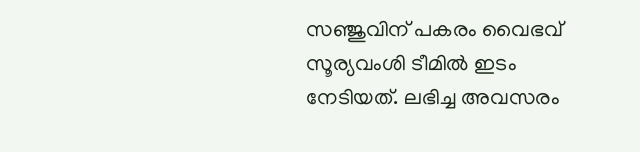സഞ്ജുവിന് പകരം വൈഭവ് സൂര്യവംശി ടീമില്‍ ഇടം നേടിയത്. ലഭിച്ച അവസരം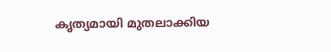കൃത്യമായി മുതലാക്കിയ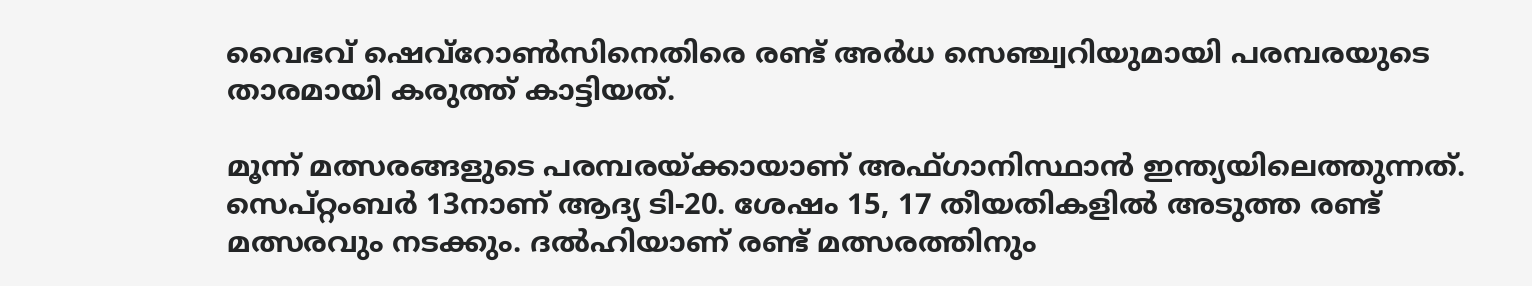വൈഭവ് ഷെവ്‌റോണ്‍സിനെതിരെ രണ്ട് അര്‍ധ സെഞ്ച്വറിയുമായി പരമ്പരയുടെ താരമായി കരുത്ത് കാട്ടിയത്.

മൂന്ന് മത്സരങ്ങളുടെ പരമ്പരയ്ക്കായാണ് അഫ്ഗാനിസ്ഥാന്‍ ഇന്ത്യയിലെത്തുന്നത്. സെപ്റ്റംബര്‍ 13നാണ് ആദ്യ ടി-20. ശേഷം 15, 17 തീയതികളില്‍ അടുത്ത രണ്ട് മത്സരവും നടക്കും. ദല്‍ഹിയാണ് രണ്ട് മത്സരത്തിനും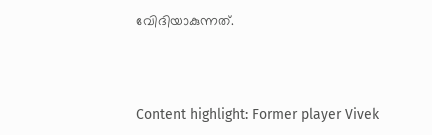വേിദിയാകുന്നത്.



Content highlight: Former player Vivek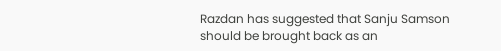Razdan has suggested that Sanju Samson should be brought back as an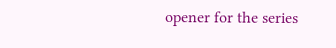opener for the series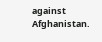against Afghanistan.